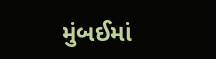મુંબઈમાં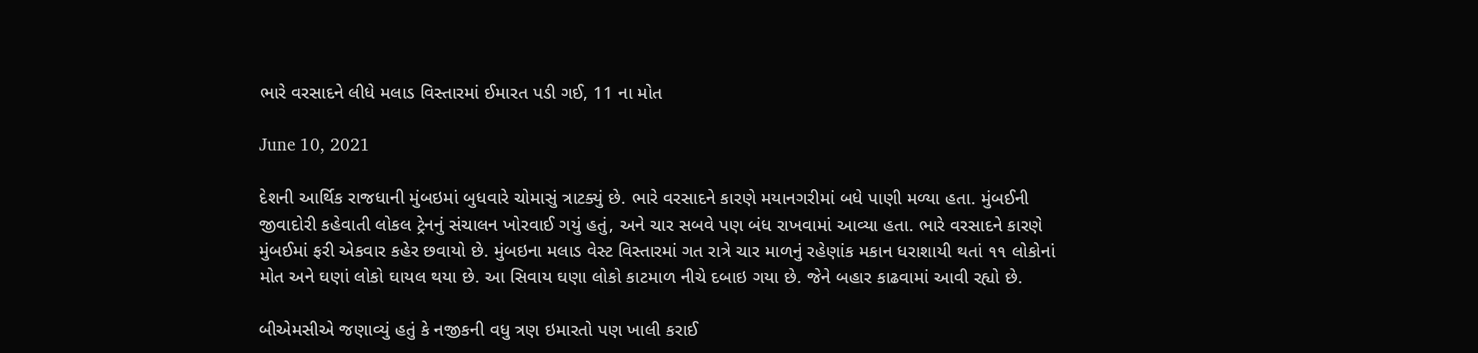ભારે વરસાદને લીધે મલાડ વિસ્તારમાં ઈમારત પડી ગઈ, 11 ના મોત

June 10, 2021

દેશની આર્થિક રાજધાની મુંબઇમાં બુધવારે ચોમાસું ત્રાટક્યું છે. ભારે વરસાદને કારણે મયાનગરીમાં બધે પાણી મળ્યા હતા. મુંબઈની જીવાદોરી કહેવાતી લોકલ ટ્રેનનું સંચાલન ખોરવાઈ ગયું હતું, અને ચાર સબવે પણ બંધ રાખવામાં આવ્યા હતા. ભારે વરસાદને કારણે મુંબઈમાં ફરી એકવાર કહેર છવાયો છે. મુંબઇના મલાડ વેસ્ટ વિસ્તારમાં ગત રાત્રે ચાર માળનું રહેણાંક મકાન ધરાશાયી થતાં ૧૧ લોકોનાં મોત અને ઘણાં લોકો ઘાયલ થયા છે. આ સિવાય ઘણા લોકો કાટમાળ નીચે દબાઇ ગયા છે. જેને બહાર કાઢવામાં આવી રહ્યો છે.

બીએમસીએ જણાવ્યું હતું કે નજીકની વધુ ત્રણ ઇમારતો પણ ખાલી કરાઈ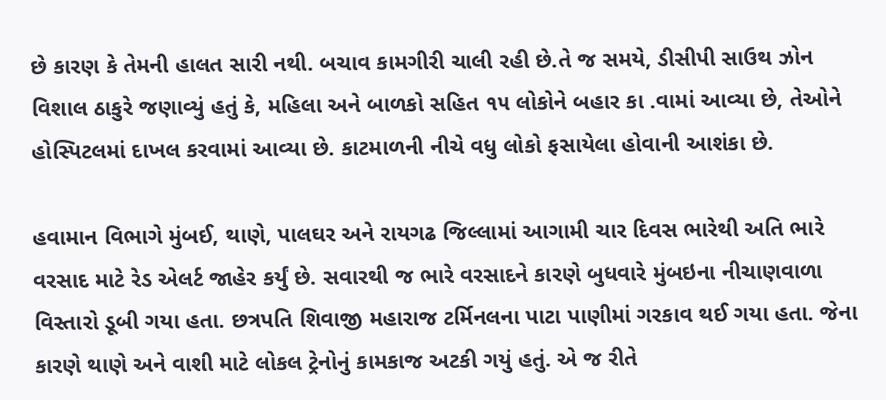છે કારણ કે તેમની હાલત સારી નથી. બચાવ કામગીરી ચાલી રહી છે.તે જ સમયે, ડીસીપી સાઉથ ઝોન વિશાલ ઠાકુરે જણાવ્યું હતું કે, મહિલા અને બાળકો સહિત ૧૫ લોકોને બહાર કા .વામાં આવ્યા છે, તેઓને હોસ્પિટલમાં દાખલ કરવામાં આવ્યા છે. કાટમાળની નીચે વધુ લોકો ફસાયેલા હોવાની આશંકા છે.

હવામાન વિભાગે મુંબઈ, થાણે, પાલઘર અને રાયગઢ જિલ્લામાં આગામી ચાર દિવસ ભારેથી અતિ ભારે વરસાદ માટે રેડ એલર્ટ જાહેર કર્યું છે. સવારથી જ ભારે વરસાદને કારણે બુધવારે મુંબઇના નીચાણવાળા વિસ્તારો ડૂબી ગયા હતા. છત્રપતિ શિવાજી મહારાજ ટર્મિનલના પાટા પાણીમાં ગરકાવ થઈ ગયા હતા. જેના કારણે થાણે અને વાશી માટે લોકલ ટ્રેનોનું કામકાજ અટકી ગયું હતું. એ જ રીતે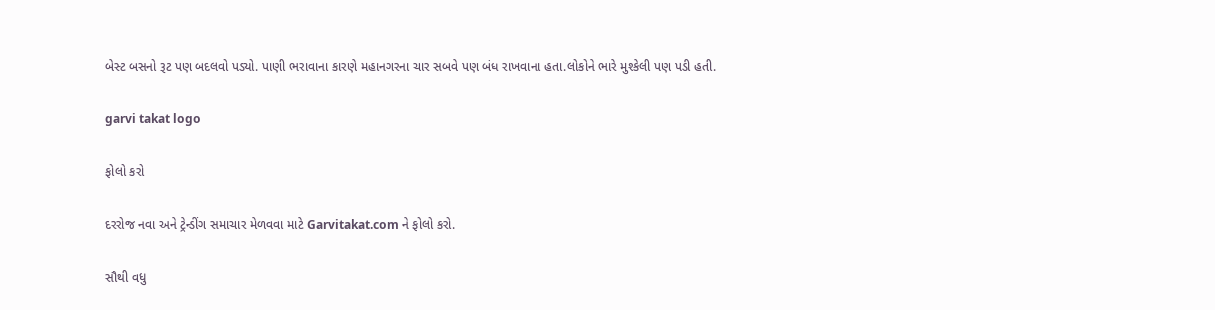બેસ્ટ બસનો રૂટ પણ બદલવો પડ્યો. પાણી ભરાવાના કારણે મહાનગરના ચાર સબવે પણ બંધ રાખવાના હતા.લોકોને ભારે મુશ્કેલી પણ પડી હતી.

garvi takat logo

ફોલો કરો

દરરોજ નવા અને ટ્રેન્ડીંગ સમાચાર મેળવવા માટે Garvitakat.com ને ફોલો કરો.

સૌથી વધુ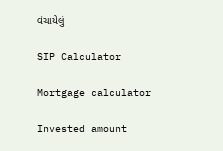વંચાયેલું

SIP Calculator

Mortgage calculator

Invested amount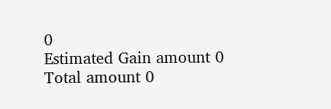0
Estimated Gain amount 0
Total amount 0